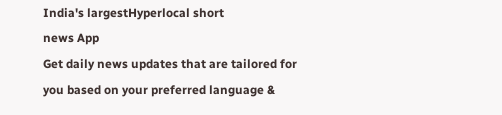India's largestHyperlocal short
news App
Get daily news updates that are tailored for you based on your preferred language &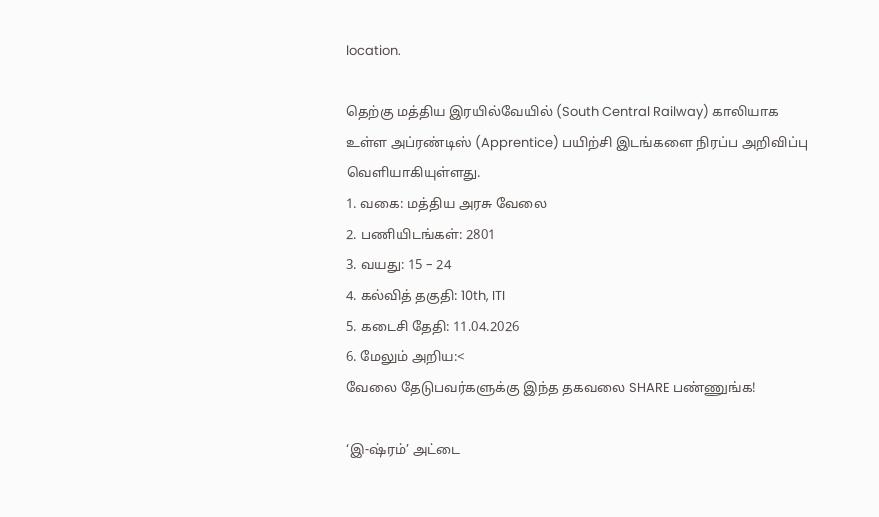location.

தெற்கு மத்திய இரயில்வேயில் (South Central Railway) காலியாக உள்ள அப்ரண்டிஸ் (Apprentice) பயிற்சி இடங்களை நிரப்ப அறிவிப்பு வெளியாகியுள்ளது.
1. வகை: மத்திய அரசு வேலை
2. பணியிடங்கள்: 2801
3. வயது: 15 – 24
4. கல்வித் தகுதி: 10th, ITI
5. கடைசி தேதி: 11.04.2026
6. மேலும் அறிய:<
வேலை தேடுபவர்களுக்கு இந்த தகவலை SHARE பண்ணுங்க!

‘இ-ஷ்ரம்’ அட்டை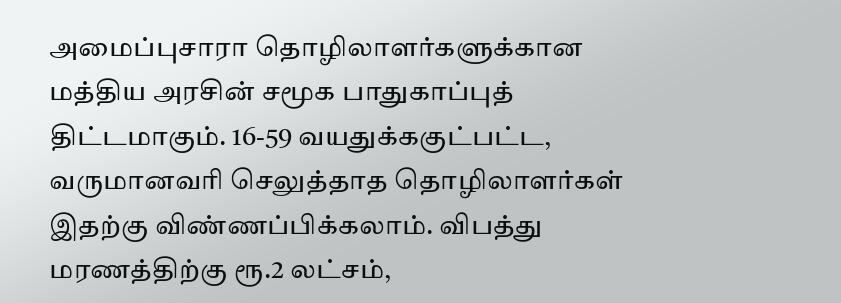அமைப்புசாரா தொழிலாளர்களுக்கான மத்திய அரசின் சமூக பாதுகாப்புத் திட்டமாகும். 16-59 வயதுக்ககுட்பட்ட, வருமானவரி செலுத்தாத தொழிலாளர்கள் இதற்கு விண்ணப்பிக்கலாம். விபத்து மரணத்திற்கு ரூ.2 லட்சம்,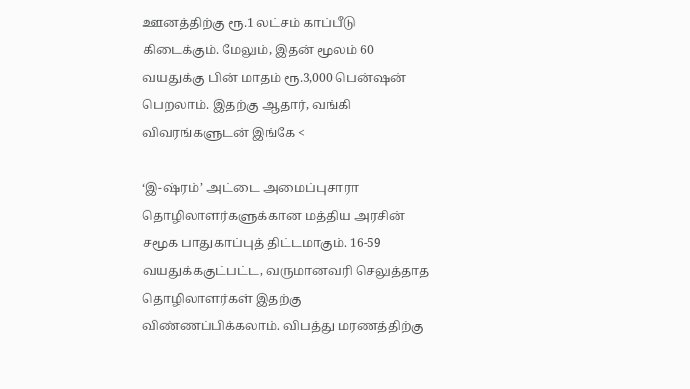ஊனத்திற்கு ரூ.1 லட்சம் காப்பீடு கிடைக்கும். மேலும், இதன் மூலம் 60 வயதுக்கு பின் மாதம் ரூ.3,000 பென்ஷன் பெறலாம். இதற்கு ஆதார், வங்கி விவரங்களுடன் இங்கே <

‘இ-ஷ்ரம்’ அட்டை அமைப்புசாரா தொழிலாளர்களுக்கான மத்திய அரசின் சமூக பாதுகாப்புத் திட்டமாகும். 16-59 வயதுக்ககுட்பட்ட, வருமானவரி செலுத்தாத தொழிலாளர்கள் இதற்கு விண்ணப்பிக்கலாம். விபத்து மரணத்திற்கு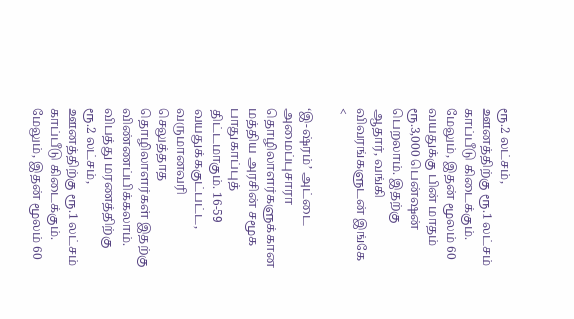ரூ.2 லட்சம், ஊனத்திற்கு ரூ.1 லட்சம் காப்பீடு கிடைக்கும். மேலும், இதன் மூலம் 60 வயதுக்கு பின் மாதம் ரூ.3,000 பென்ஷன் பெறலாம். இதற்கு ஆதார், வங்கி விவரங்களுடன் இங்கே <

‘இ-ஷ்ரம்’ அட்டை அமைப்புசாரா தொழிலாளர்களுக்கான மத்திய அரசின் சமூக பாதுகாப்புத் திட்டமாகும். 16-59 வயதுக்ககுட்பட்ட, வருமானவரி செலுத்தாத தொழிலாளர்கள் இதற்கு விண்ணப்பிக்கலாம். விபத்து மரணத்திற்கு ரூ.2 லட்சம், ஊனத்திற்கு ரூ.1 லட்சம் காப்பீடு கிடைக்கும். மேலும், இதன் மூலம் 60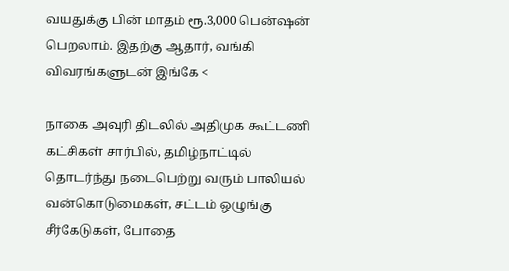வயதுக்கு பின் மாதம் ரூ.3,000 பென்ஷன் பெறலாம். இதற்கு ஆதார், வங்கி விவரங்களுடன் இங்கே <

நாகை அவுரி திடலில் அதிமுக கூட்டணி கட்சிகள் சார்பில், தமிழ்நாட்டில் தொடர்ந்து நடைபெற்று வரும் பாலியல் வன்கொடுமைகள், சட்டம் ஒழுங்கு சீர்கேடுகள், போதை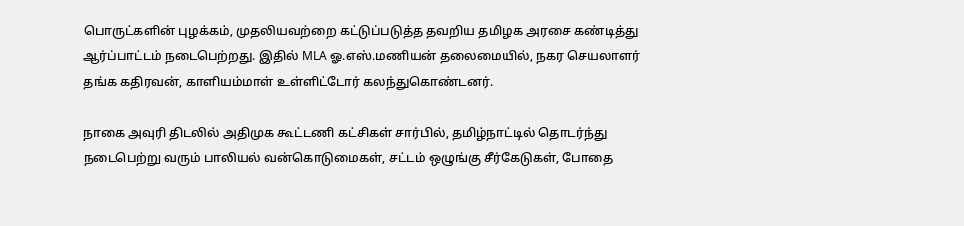பொருட்களின் புழக்கம், முதலியவற்றை கட்டுப்படுத்த தவறிய தமிழக அரசை கண்டித்து ஆர்ப்பாட்டம் நடைபெற்றது. இதில் MLA ஓ.எஸ்.மணியன் தலைமையில், நகர செயலாளர் தங்க கதிரவன், காளியம்மாள் உள்ளிட்டோர் கலந்துகொண்டனர்.

நாகை அவுரி திடலில் அதிமுக கூட்டணி கட்சிகள் சார்பில், தமிழ்நாட்டில் தொடர்ந்து நடைபெற்று வரும் பாலியல் வன்கொடுமைகள், சட்டம் ஒழுங்கு சீர்கேடுகள், போதை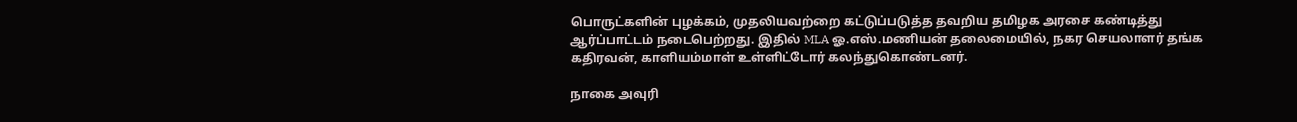பொருட்களின் புழக்கம், முதலியவற்றை கட்டுப்படுத்த தவறிய தமிழக அரசை கண்டித்து ஆர்ப்பாட்டம் நடைபெற்றது. இதில் MLA ஓ.எஸ்.மணியன் தலைமையில், நகர செயலாளர் தங்க கதிரவன், காளியம்மாள் உள்ளிட்டோர் கலந்துகொண்டனர்.

நாகை அவுரி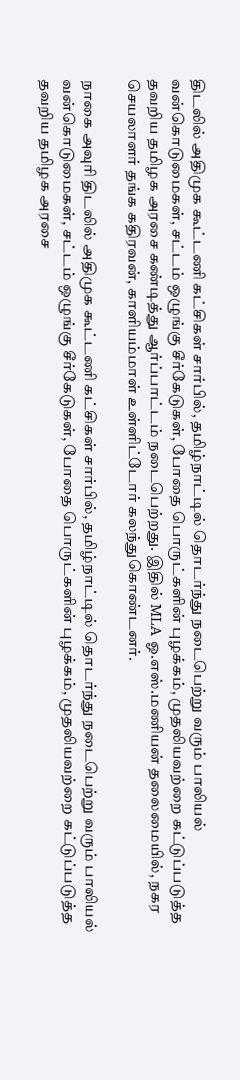திடலில் அதிமுக கூட்டணி கட்சிகள் சார்பில், தமிழ்நாட்டில் தொடர்ந்து நடைபெற்று வரும் பாலியல் வன்கொடுமைகள், சட்டம் ஒழுங்கு சீர்கேடுகள், போதை பொருட்களின் புழக்கம், முதலியவற்றை கட்டுப்படுத்த தவறிய தமிழக அரசை கண்டித்து ஆர்ப்பாட்டம் நடைபெற்றது. இதில் MLA ஓ.எஸ்.மணியன் தலைமையில், நகர செயலாளர் தங்க கதிரவன், காளியம்மாள் உள்ளிட்டோர் கலந்துகொண்டனர்.

நாகை அவுரி திடலில் அதிமுக கூட்டணி கட்சிகள் சார்பில், தமிழ்நாட்டில் தொடர்ந்து நடைபெற்று வரும் பாலியல் வன்கொடுமைகள், சட்டம் ஒழுங்கு சீர்கேடுகள், போதை பொருட்களின் புழக்கம், முதலியவற்றை கட்டுப்படுத்த தவறிய தமிழக அரசை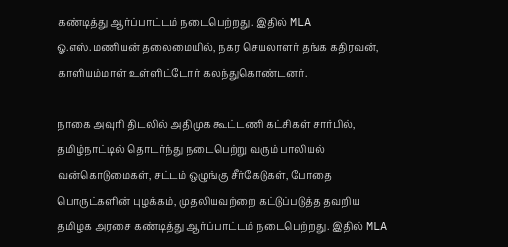கண்டித்து ஆர்ப்பாட்டம் நடைபெற்றது. இதில் MLA ஓ.எஸ்.மணியன் தலைமையில், நகர செயலாளர் தங்க கதிரவன், காளியம்மாள் உள்ளிட்டோர் கலந்துகொண்டனர்.

நாகை அவுரி திடலில் அதிமுக கூட்டணி கட்சிகள் சார்பில், தமிழ்நாட்டில் தொடர்ந்து நடைபெற்று வரும் பாலியல் வன்கொடுமைகள், சட்டம் ஒழுங்கு சீர்கேடுகள், போதை பொருட்களின் புழக்கம், முதலியவற்றை கட்டுப்படுத்த தவறிய தமிழக அரசை கண்டித்து ஆர்ப்பாட்டம் நடைபெற்றது. இதில் MLA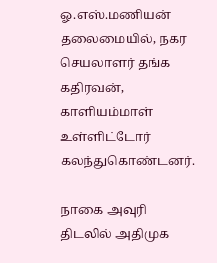ஓ.எஸ்.மணியன் தலைமையில், நகர செயலாளர் தங்க கதிரவன், காளியம்மாள் உள்ளிட்டோர் கலந்துகொண்டனர்.

நாகை அவுரி திடலில் அதிமுக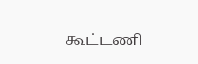கூட்டணி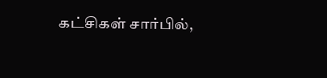கட்சிகள் சார்பில்,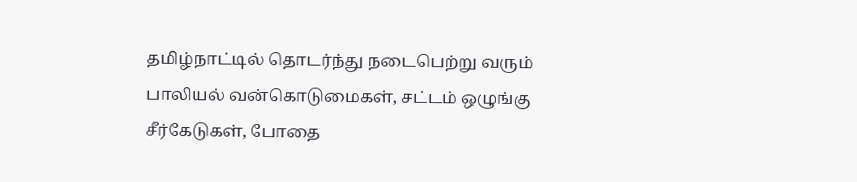தமிழ்நாட்டில் தொடர்ந்து நடைபெற்று வரும் பாலியல் வன்கொடுமைகள், சட்டம் ஒழுங்கு சீர்கேடுகள், போதை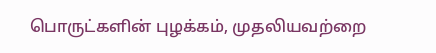பொருட்களின் புழக்கம், முதலியவற்றை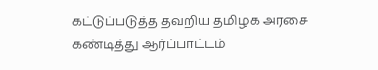கட்டுப்படுத்த தவறிய தமிழக அரசை கண்டித்து ஆர்ப்பாட்டம்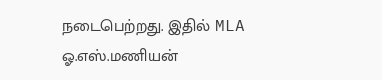நடைபெற்றது. இதில் MLA ஓ.எஸ்.மணியன்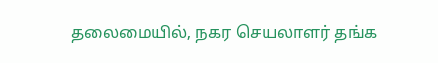தலைமையில், நகர செயலாளர் தங்க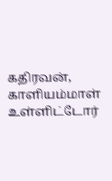கதிரவன், காளியம்மாள் உள்ளிட்டோர்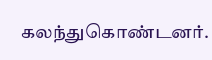கலந்துகொண்டனர்.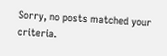Sorry, no posts matched your criteria.